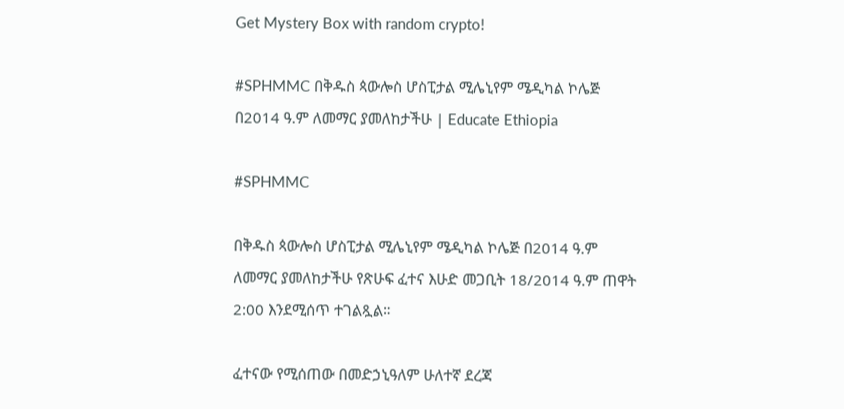Get Mystery Box with random crypto!

#SPHMMC በቅዱስ ጳውሎስ ሆስፒታል ሚሌኒየም ሜዲካል ኮሌጅ በ2014 ዓ.ም ለመማር ያመለከታችሁ | Educate Ethiopia

#SPHMMC

በቅዱስ ጳውሎስ ሆስፒታል ሚሌኒየም ሜዲካል ኮሌጅ በ2014 ዓ.ም ለመማር ያመለከታችሁ የጽሁፍ ፈተና እሁድ መጋቢት 18/2014 ዓ.ም ጠዋት 2:00 እንደሚሰጥ ተገልጿል።

ፈተናው የሚሰጠው በመድኃኒዓለም ሁለተኛ ደረጃ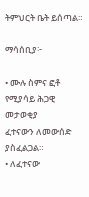ትምህርት ቤት ይሰጣል።

ማሳሰቢያ፦

• ሙሉ ስምና ፎቶ የሚያሳይ ሕጋዊ መታወቂያ
ፈተናውን ለመውሰድ ያስፈልጋል።
• ለፈተናው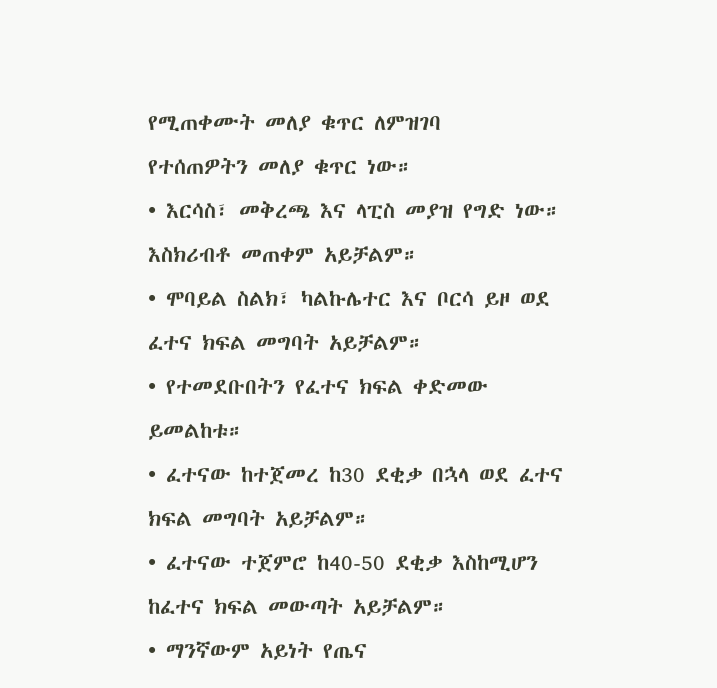የሚጠቀሙት መለያ ቁጥር ለምዝገባ
የተሰጠዎትን መለያ ቁጥር ነው።
• እርሳስ፣ መቅረጫ እና ላፒስ መያዝ የግድ ነው።
እስክሪብቶ መጠቀም አይቻልም።
• ሞባይል ስልክ፣ ካልኩሌተር እና ቦርሳ ይዞ ወደ
ፈተና ክፍል መግባት አይቻልም።
• የተመደቡበትን የፈተና ክፍል ቀድመው
ይመልከቱ።
• ፈተናው ከተጀመረ ከ30 ደቂቃ በኋላ ወደ ፈተና
ክፍል መግባት አይቻልም።
• ፈተናው ተጀምሮ ከ40-50 ደቂቃ እስከሚሆን
ከፈተና ክፍል መውጣት አይቻልም።
• ማንኛውም አይነት የጤና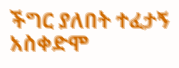ችግር ያለበት ተፈታኝ
አስቀድሞ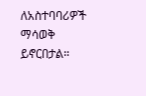ለአስተባባሪዎች ማሳወቅ ይኖርበታል።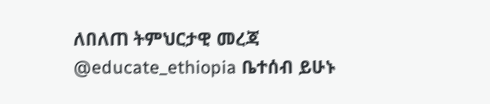ለበለጠ ትምህርታዊ መረጃ @educate_ethiopia ቤተሰብ ይሁኑ